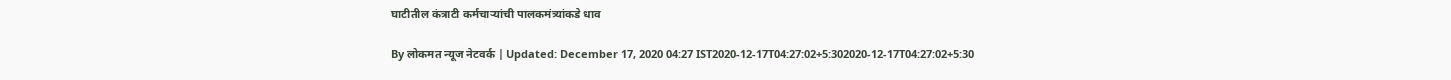घाटीतील कंत्राटी कर्मचाऱ्यांची पालकमंत्र्यांकडे धाव

By लोकमत न्यूज नेटवर्क | Updated: December 17, 2020 04:27 IST2020-12-17T04:27:02+5:302020-12-17T04:27:02+5:30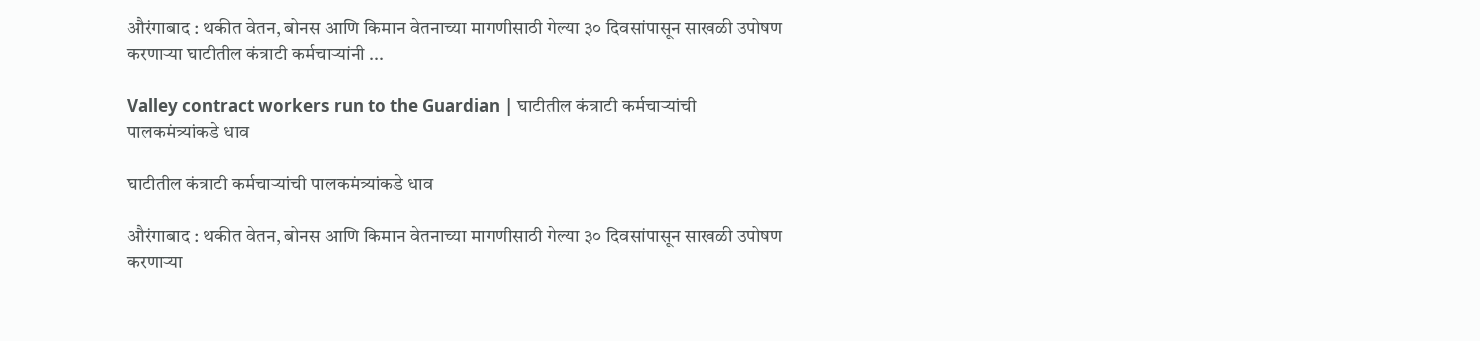औरंगाबाद : थकीत वेतन, बोनस आणि किमान वेतनाच्या मागणीसाठी गेल्या ३० दिवसांपासून साखळी उपोषण करणाऱ्या घाटीतील कंत्राटी कर्मचाऱ्यांनी ...

Valley contract workers run to the Guardian | घाटीतील कंत्राटी कर्मचाऱ्यांची पालकमंत्र्यांकडे धाव

घाटीतील कंत्राटी कर्मचाऱ्यांची पालकमंत्र्यांकडे धाव

औरंगाबाद : थकीत वेतन, बोनस आणि किमान वेतनाच्या मागणीसाठी गेल्या ३० दिवसांपासून साखळी उपोषण करणाऱ्या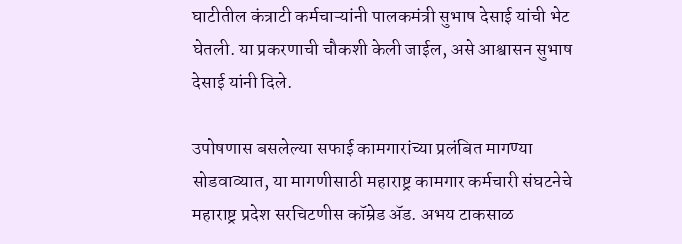घाटीतील कंत्राटी कर्मचाऱ्यांनी पालकमंत्री सुभाष देसाई यांची भेट घेतली. या प्रकरणाची चौकशी केली जाईल, असे आश्वासन सुभाष देसाई यांनी दिले.

उपोषणास बसलेल्या सफाई कामगारांच्या प्रलंबित मागण्या सोडवाव्यात, या मागणीसाठी महाराष्ट्र कामगार कर्मचारी संघटनेचे महाराष्ट्र प्रदेश सरचिटणीस कॉम्रेड ॲड. अभय टाकसाळ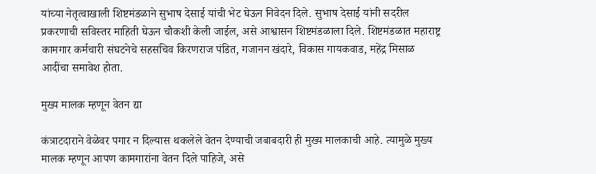यांच्या नेतृत्वाखाली शिष्टमंडळाने सुभाष देसाई यांची भेट घेऊन निवेदन दिले. सुभाष देसाई यांनी सदरील प्रकरणाची सविस्तर माहिती घेऊन चौकशी केली जाईल, असे आश्वासन शिष्टमंडळाला दिले. शिष्टमंडळात महाराष्ट्र कामगार कर्मचारी संघटनेचे सहसचिव किरणराज पंडित, गजानन खंदारे, विकास गायकवाड, महेंद्र मिसाळ आदींचा समावेश होता.

मुख्य मालक म्हणून वेतन द्या

कंत्राटदाराने वेळेवर पगार न दिल्यास थकलेले वेतन देण्याची जबाबदारी ही मुख्य मालकाची आहे. त्यामुळे मुख्य मालक म्हणून आपण कामगारांना वेतन दिले पाहिजे, असे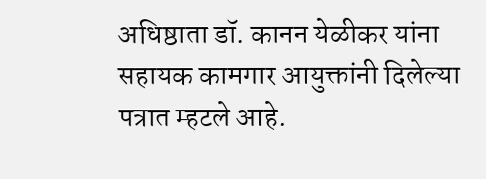अधिष्ठाता डॉ. कानन येळीकर यांना सहायक कामगार आयुक्तांनी दिलेल्या पत्रात म्हटले आहे.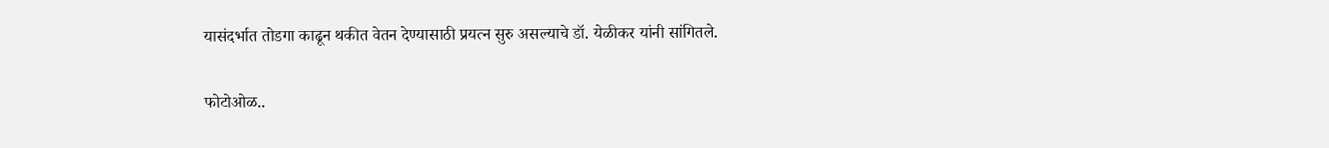यासंदर्भात तोडगा काढून थकीत वेतन देण्यासाठी प्रयत्न सुरु असल्याचे डॉ. येळीकर यांनी सांगितले.

फोटोओळ..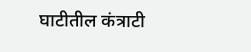घाटीतील कंत्राटी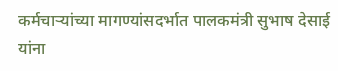कर्मचाऱ्यांच्या मागण्यांसदर्भात पालकमंत्री सुभाष देसाई यांना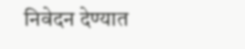निवेदन देण्यात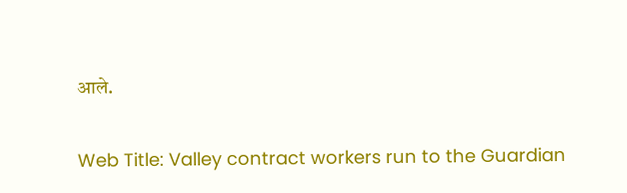आले.

Web Title: Valley contract workers run to the Guardian